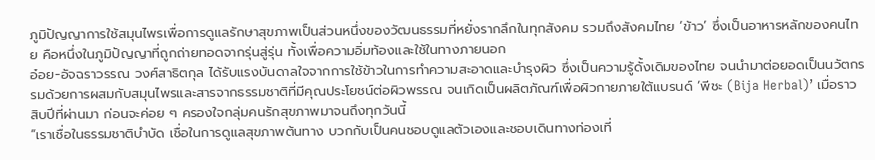ภูมิปัญญาการใช้สมุนไพรเพื่อการดูแลรักษาสุขภาพเป็นส่วนหนึ่งของวัฒนธรรมที่หยั่งรากลึกในทุกสังคม รวมถึงสังคมไทย ‘ข้าว’ ซึ่งเป็นอาหารหลักของคนไทย คือหนึ่งในภูมิปัญญาที่ถูกถ่ายทอดจากรุ่นสู่รุ่น ทั้งเพื่อความอิ่มท้องและใช้ในทางภายนอก
อ๋อย-อัจฉราวรรณ วงศ์สาธิตกุล ได้รับแรงบันดาลใจจากการใช้ข้าวในการทำความสะอาดและบำรุงผิว ซึ่งเป็นความรู้ดั้งเดิมของไทย จนนำมาต่อยอดเป็นนวัตกรรมด้วยการผสมกับสมุนไพรและสารจากธรรมชาติที่มีคุณประโยชน์ต่อผิวพรรณ จนเกิดเป็นผลิตภัณฑ์เพื่อผิวกายภายใต้แบรนด์ ‘พีชะ (Bija Herbal)’ เมื่อราวสิบปีที่ผ่านมา ก่อนจะค่อย ๆ ครองใจกลุ่มคนรักสุขภาพมาจนถึงทุกวันนี้
“เราเชื่อในธรรมชาติบำบัด เชื่อในการดูแลสุขภาพต้นทาง บวกกับเป็นคนชอบดูแลตัวเองและชอบเดินทางท่องเที่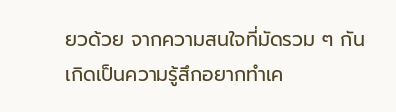ยวด้วย จากความสนใจที่มัดรวม ๆ กัน เกิดเป็นความรู้สึกอยากทำเค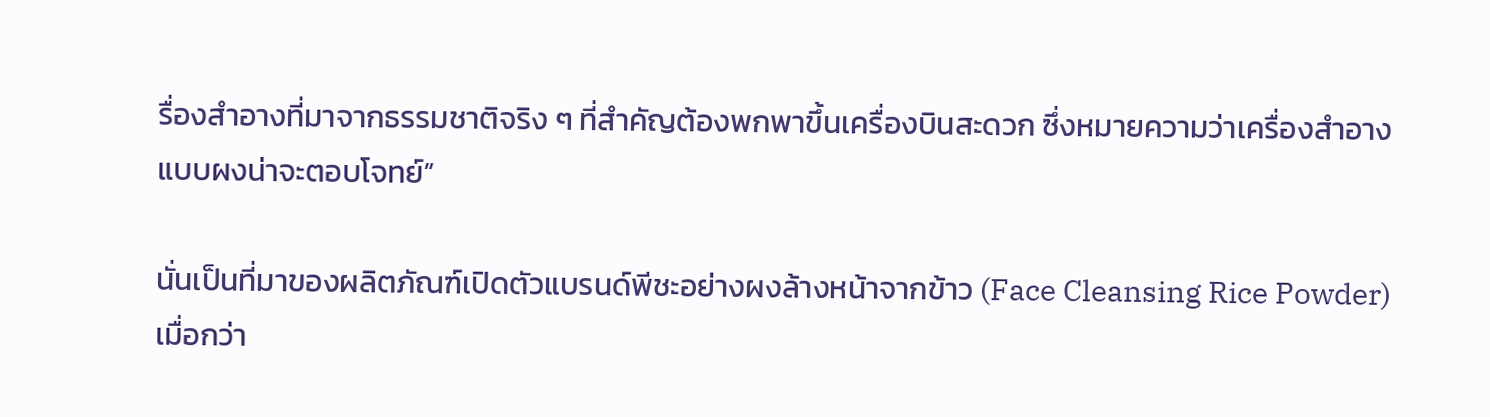รื่องสำอางที่มาจากธรรมชาติจริง ๆ ที่สำคัญต้องพกพาขึ้นเครื่องบินสะดวก ซึ่งหมายความว่าเครื่องสำอางแบบผงน่าจะตอบโจทย์”

นั่นเป็นที่มาของผลิตภัณฑ์เปิดตัวแบรนด์พีชะอย่างผงล้างหน้าจากข้าว (Face Cleansing Rice Powder) เมื่อกว่า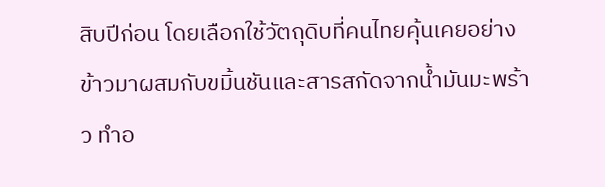สิบปีก่อน โดยเลือกใช้วัตถุดิบที่คนไทยคุ้นเคยอย่างข้าวมาผสมกับขมิ้นชันและสารสกัดจากน้ำมันมะพร้าว ทำอ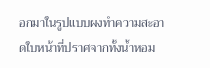อกมาในรูปแบบผงทำความสะอาดใบหน้าที่ปราศจากทั้งน้ำหอม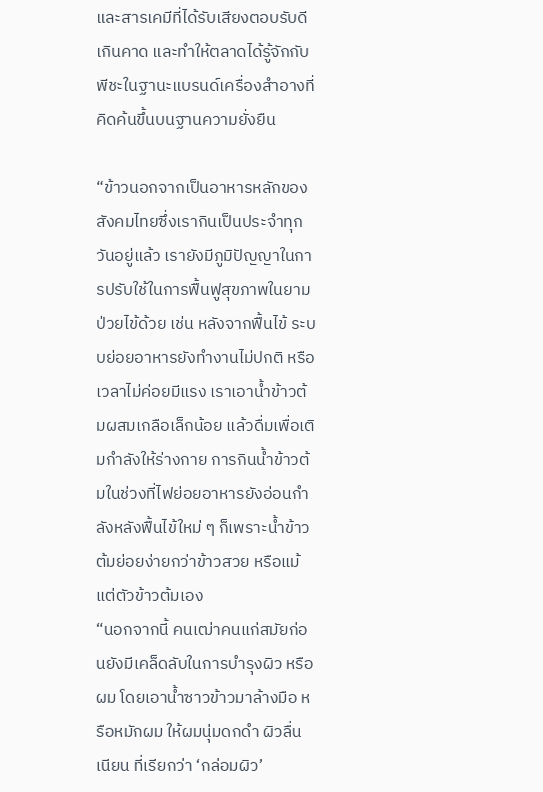และสารเคมีที่ได้รับเสียงตอบรับดีเกินคาด และทำให้ตลาดได้รู้จักกับพีชะในฐานะแบรนด์เครื่องสำอางที่คิดค้นขึ้นบนฐานความยั่งยืน

“ข้าวนอกจากเป็นอาหารหลักของสังคมไทยซึ่งเรากินเป็นประจำทุกวันอยู่แล้ว เรายังมีภูมิปัญญาในการปรับใช้ในการฟื้นฟูสุขภาพในยามป่วยไข้ด้วย เช่น หลังจากฟื้นไข้ ระบบย่อยอาหารยังทำงานไม่ปกติ หรือเวลาไม่ค่อยมีแรง เราเอาน้ำข้าวต้มผสมเกลือเล็กน้อย แล้วดื่มเพื่อเติมกำลังให้ร่างกาย การกินน้ำข้าวต้มในช่วงที่ไฟย่อยอาหารยังอ่อนกำลังหลังฟื้นไข้ใหม่ ๆ ก็เพราะน้ำข้าวต้มย่อยง่ายกว่าข้าวสวย หรือแม้แต่ตัวข้าวต้มเอง
“นอกจากนี้ คนเฒ่าคนแก่สมัยก่อนยังมีเคล็ดลับในการบำรุงผิว หรือผม โดยเอาน้ำซาวข้าวมาล้างมือ หรือหมักผม ให้ผมนุ่มดกดำ ผิวลื่นเนียน ที่เรียกว่า ‘กล่อมผิว’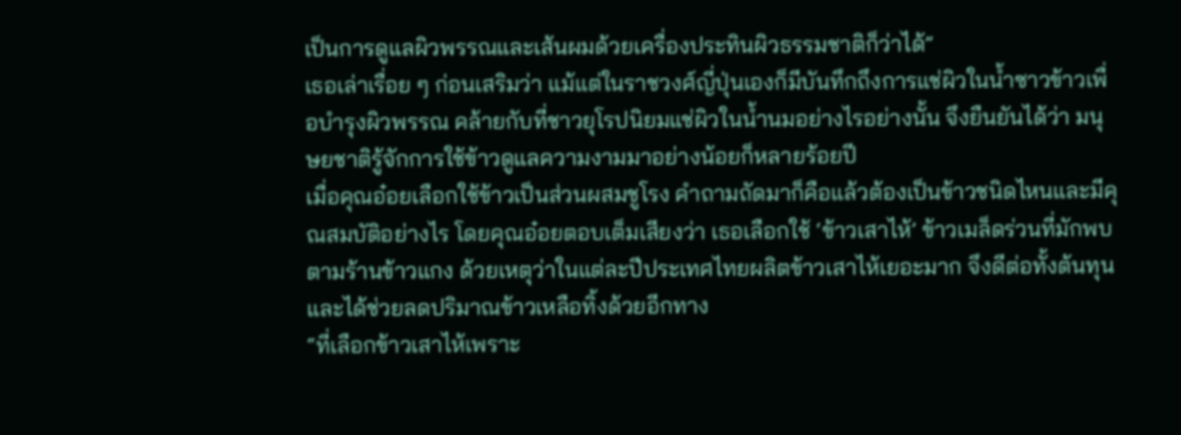เป็นการดูแลผิวพรรณและเส้นผมด้วยเครื่องประทินผิวธรรมชาติก็ว่าได้”
เธอเล่าเรื่อย ๆ ก่อนเสริมว่า แม้แต่ในราชวงศ์ญี่ปุ่นเองก็มีบันทึกถึงการแช่ผิวในน้ำซาวข้าวเพื่อบำรุงผิวพรรณ คล้ายกับที่ชาวยุโรปนิยมแช่ผิวในน้ำนมอย่างไรอย่างนั้น จึงยืนยันได้ว่า มนุษยชาติรู้จักการใช้ข้าวดูแลความงามมาอย่างน้อยก็หลายร้อยปี
เมื่อคุณอ๋อยเลือกใช้ข้าวเป็นส่วนผสมชูโรง คำถามถัดมาก็คือแล้วต้องเป็นข้าวชนิดไหนและมีคุณสมบัติอย่างไร โดยคุณอ๋อยตอบเต็มเสียงว่า เธอเลือกใช้ ‘ข้าวเสาไห้’ ข้าวเมล็ดร่วนที่มักพบตามร้านข้าวแกง ด้วยเหตุว่าในแต่ละปีประเทศไทยผลิตข้าวเสาไห้เยอะมาก จึงดีต่อทั้งต้นทุนและได้ช่วยลดปริมาณข้าวเหลือทิ้งด้วยอีกทาง
“ที่เลือกข้าวเสาไห้เพราะ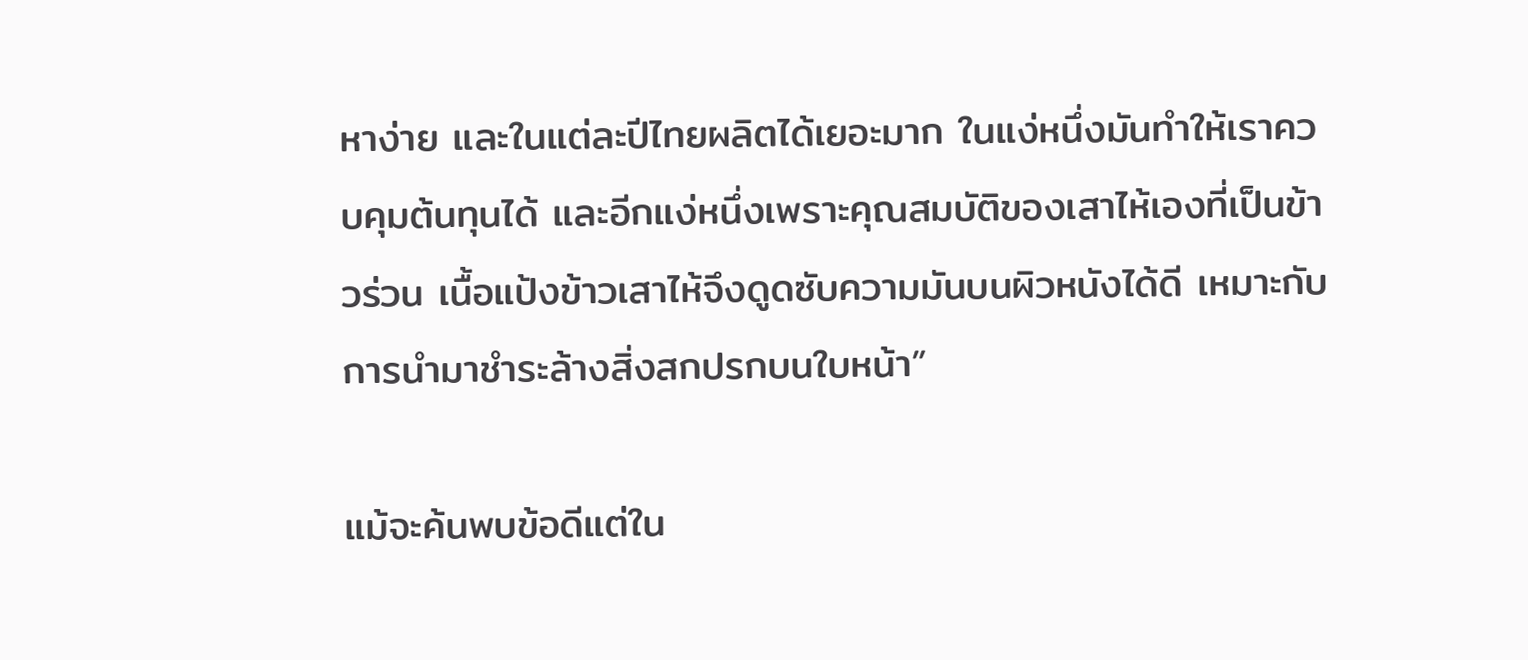หาง่าย และในแต่ละปีไทยผลิตได้เยอะมาก ในแง่หนึ่งมันทำให้เราควบคุมต้นทุนได้ และอีกแง่หนึ่งเพราะคุณสมบัติของเสาไห้เองที่เป็นข้าวร่วน เนื้อแป้งข้าวเสาไห้จึงดูดซับความมันบนผิวหนังได้ดี เหมาะกับการนำมาชำระล้างสิ่งสกปรกบนใบหน้า”

แม้จะค้นพบข้อดีแต่ใน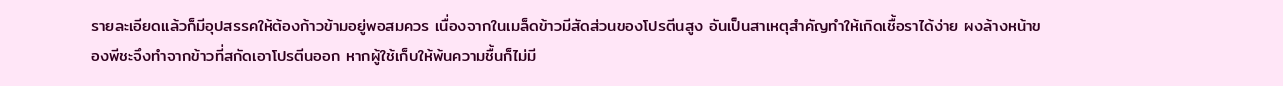รายละเอียดแล้วก็มีอุปสรรคให้ต้องก้าวข้ามอยู่พอสมควร เนื่องจากในเมล็ดข้าวมีสัดส่วนของโปรตีนสูง อันเป็นสาเหตุสำคัญทำให้เกิดเชื้อราได้ง่าย ผงล้างหน้าของพีชะจึงทำจากข้าวที่สกัดเอาโปรตีนออก หากผู้ใช้เก็บให้พ้นความชื้นก็ไม่มี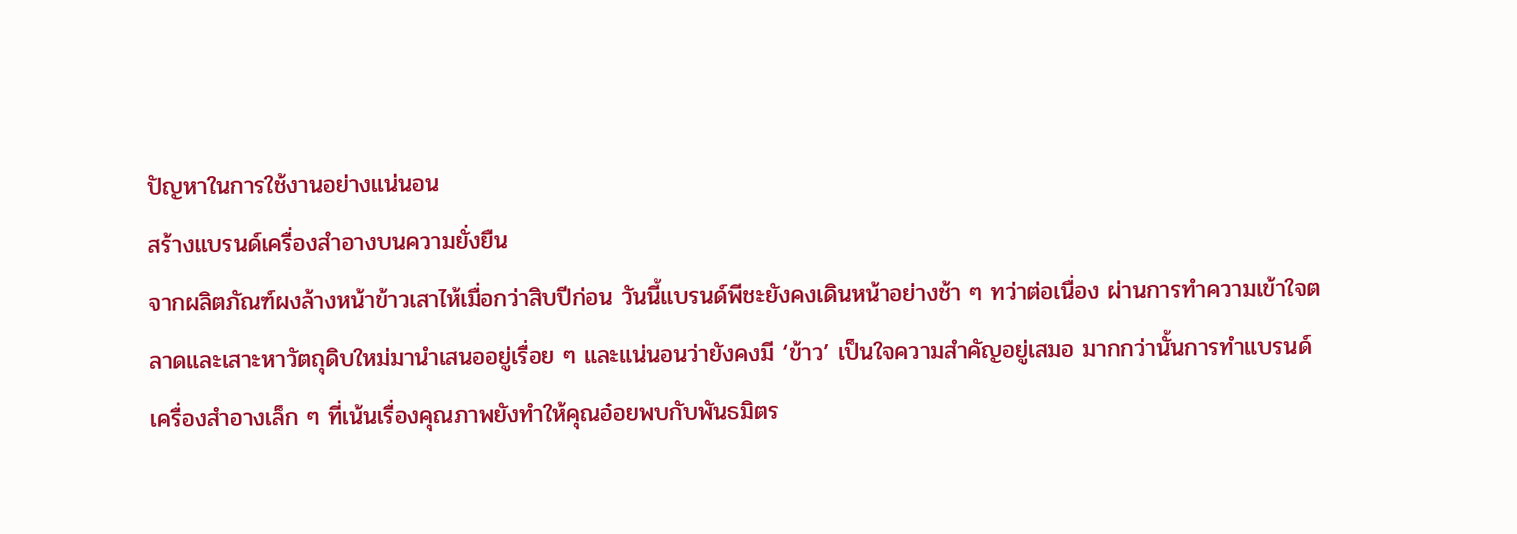ปัญหาในการใช้งานอย่างแน่นอน
สร้างแบรนด์เครื่องสำอางบนความยั่งยืน
จากผลิตภัณฑ์ผงล้างหน้าข้าวเสาไห้เมื่อกว่าสิบปีก่อน วันนี้แบรนด์พีชะยังคงเดินหน้าอย่างช้า ๆ ทว่าต่อเนื่อง ผ่านการทำความเข้าใจตลาดและเสาะหาวัตถุดิบใหม่มานำเสนออยู่เรื่อย ๆ และแน่นอนว่ายังคงมี ‘ข้าว’ เป็นใจความสำคัญอยู่เสมอ มากกว่านั้นการทำแบรนด์เครื่องสำอางเล็ก ๆ ที่เน้นเรื่องคุณภาพยังทำให้คุณอ๋อยพบกับพันธมิตร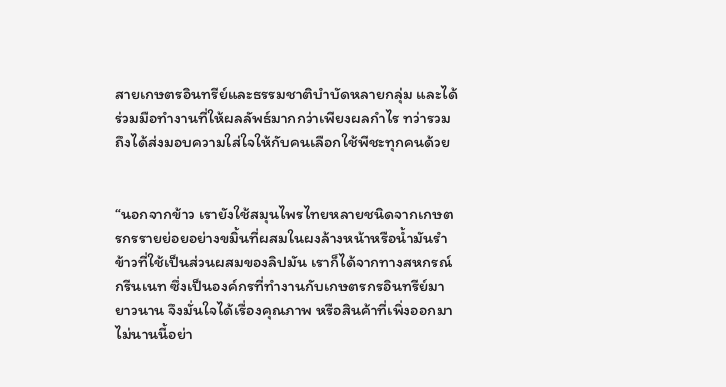สายเกษตรอินทรีย์และธรรมชาติบำบัดหลายกลุ่ม และได้ร่วมมือทำงานที่ให้ผลลัพธ์มากกว่าเพียงผลกำไร ทว่ารวมถึงได้ส่งมอบความใส่ใจให้กับคนเลือกใช้พีชะทุกคนด้วย


“นอกจากข้าว เรายังใช้สมุนไพรไทยหลายชนิดจากเกษตรกรรายย่อยอย่างขมิ้นที่ผสมในผงล้างหน้าหรือน้ำมันรำข้าวที่ใช้เป็นส่วนผสมของลิปมัน เราก็ได้จากทางสหกรณ์กรีนเนท ซึ่งเป็นองค์กรที่ทำงานกับเกษตรกรอินทรีย์มายาวนาน จึงมั่นใจได้เรื่องคุณภาพ หรือสินค้าที่เพิ่งออกมาไม่นานนี้อย่า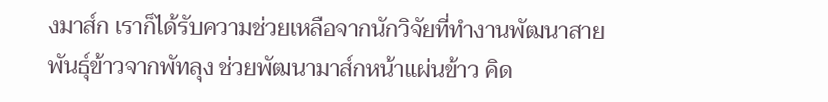งมาส์ก เราก็ได้รับความช่วยเหลือจากนักวิจัยที่ทำงานพัฒนาสายพันธุ์ข้าวจากพัทลุง ช่วยพัฒนามาส์กหน้าแผ่นข้าว คิด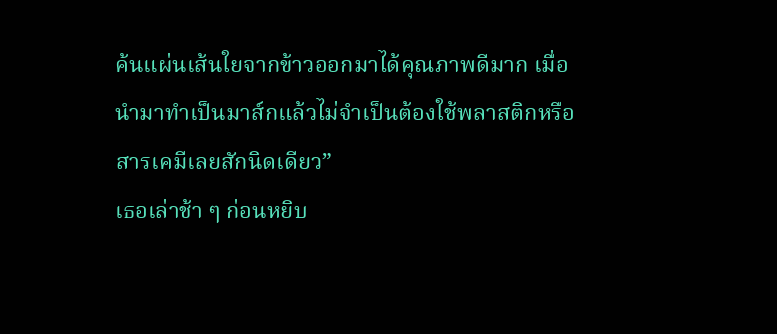ค้นแผ่นเส้นใยจากข้าวออกมาได้คุณภาพดีมาก เมื่อนำมาทำเป็นมาส์กแล้วไม่จำเป็นต้องใช้พลาสติกหรือสารเคมีเลยสักนิดเดียว”
เธอเล่าช้า ๆ ก่อนหยิบ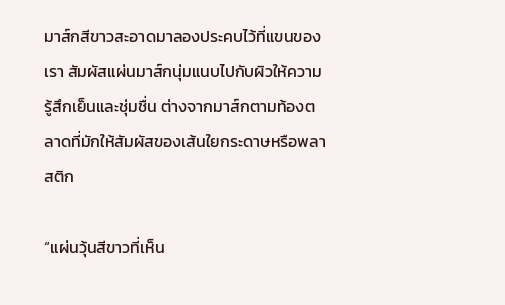มาส์กสีขาวสะอาดมาลองประคบไว้ที่แขนของเรา สัมผัสแผ่นมาส์กนุ่มแนบไปกับผิวให้ความรู้สึกเย็นและชุ่มชื่น ต่างจากมาส์กตามท้องตลาดที่มักให้สัมผัสของเส้นใยกระดาษหรือพลาสติก

“แผ่นวุ้นสีขาวที่เห็น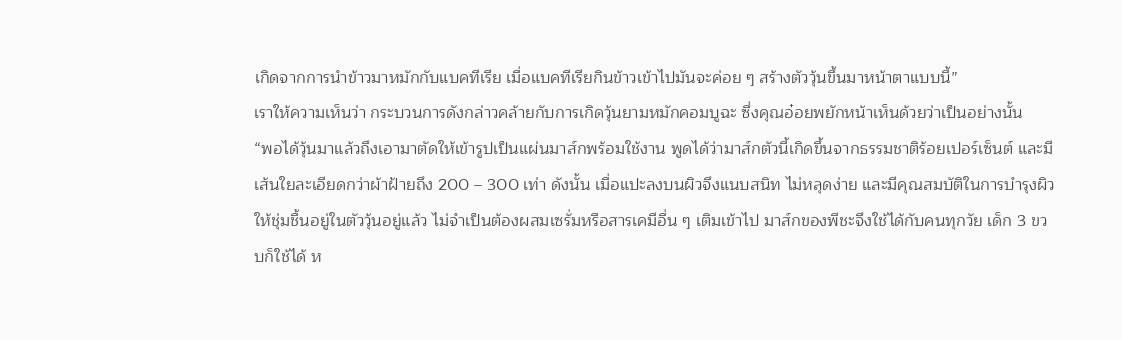เกิดจากการนำข้าวมาหมักกับแบคทีเรีย เมื่อแบคทีเรียกินข้าวเข้าไปมันจะค่อย ๆ สร้างตัววุ้นขึ้นมาหน้าตาแบบนี้”
เราให้ความเห็นว่า กระบวนการดังกล่าวคล้ายกับการเกิดวุ้นยามหมักคอมบูฉะ ซึ่งคุณอ๋อยพยักหน้าเห็นด้วยว่าเป็นอย่างนั้น
“พอได้วุ้นมาแล้วถึงเอามาตัดให้เข้ารูปเป็นแผ่นมาส์กพร้อมใช้งาน พูดได้ว่ามาส์กตัวนี้เกิดขึ้นจากธรรมชาติร้อยเปอร์เซ็นต์ และมีเส้นใยละเอียดกว่าผ้าฝ้ายถึง 200 – 300 เท่า ดังนั้น เมื่อแปะลงบนผิวจึงแนบสนิท ไม่หลุดง่าย และมีคุณสมบัติในการบำรุงผิวให้ชุ่มชื้นอยู่ในตัววุ้นอยู่แล้ว ไม่จำเป็นต้องผสมเซรั่มหรือสารเคมีอื่น ๆ เติมเข้าไป มาส์กของพีชะจึงใช้ได้กับคนทุกวัย เด็ก 3 ขวบก็ใช้ได้ ห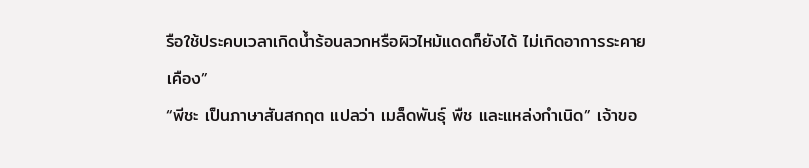รือใช้ประคบเวลาเกิดน้ำร้อนลวกหรือผิวไหม้แดดก็ยังได้ ไม่เกิดอาการระคายเคือง”
“พีชะ เป็นภาษาสันสกฤต แปลว่า เมล็ดพันธุ์ พืช และแหล่งกำเนิด” เจ้าขอ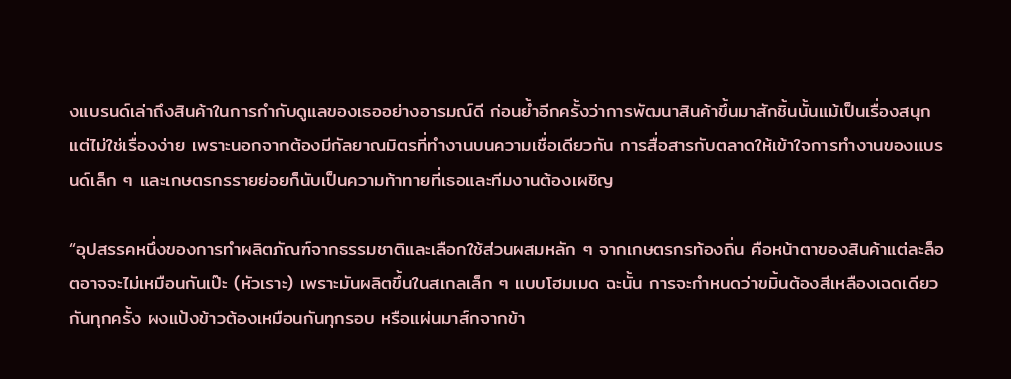งแบรนด์เล่าถึงสินค้าในการกำกับดูแลของเธออย่างอารมณ์ดี ก่อนย้ำอีกครั้งว่าการพัฒนาสินค้าขึ้นมาสักชิ้นนั้นแม้เป็นเรื่องสนุกแต่ไม่ใช่เรื่องง่าย เพราะนอกจากต้องมีกัลยาณมิตรที่ทำงานบนความเชื่อเดียวกัน การสื่อสารกับตลาดให้เข้าใจการทำงานของแบรนด์เล็ก ๆ และเกษตรกรรายย่อยก็นับเป็นความท้าทายที่เธอและทีมงานต้องเผชิญ

“อุปสรรคหนึ่งของการทำผลิตภัณฑ์จากธรรมชาติและเลือกใช้ส่วนผสมหลัก ๆ จากเกษตรกรท้องถิ่น คือหน้าตาของสินค้าแต่ละล็อตอาจจะไม่เหมือนกันเป๊ะ (หัวเราะ) เพราะมันผลิตขึ้นในสเกลเล็ก ๆ แบบโฮมเมด ฉะนั้น การจะกำหนดว่าขมิ้นต้องสีเหลืองเฉดเดียวกันทุกครั้ง ผงแป้งข้าวต้องเหมือนกันทุกรอบ หรือแผ่นมาส์กจากข้า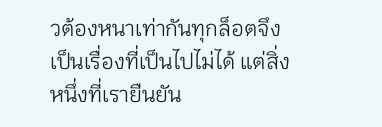วต้องหนาเท่ากันทุกล็อตจึงเป็นเรื่องที่เป็นไปไม่ได้ แต่สิ่งหนึ่งที่เรายืนยัน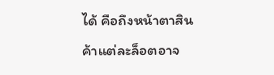ได้ คือถึงหน้าตาสินค้าแต่ละล็อตอาจ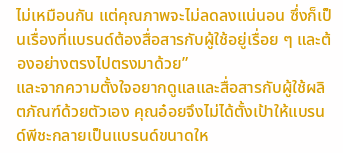ไม่เหมือนกัน แต่คุณภาพจะไม่ลดลงแน่นอน ซึ่งก็เป็นเรื่องที่แบรนด์ต้องสื่อสารกับผู้ใช้อยู่เรื่อย ๆ และต้องอย่างตรงไปตรงมาด้วย”
และจากความตั้งใจอยากดูแลและสื่อสารกับผู้ใช้ผลิตภัณฑ์ด้วยตัวเอง คุณอ๋อยจึงไม่ได้ตั้งเป้าให้แบรนด์พีชะกลายเป็นแบรนด์ขนาดให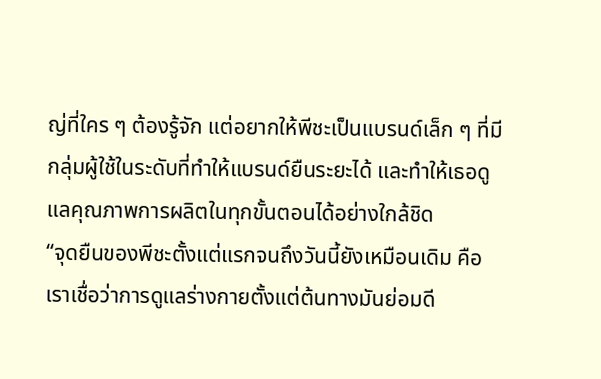ญ่ที่ใคร ๆ ต้องรู้จัก แต่อยากให้พีชะเป็นแบรนด์เล็ก ๆ ที่มีกลุ่มผู้ใช้ในระดับที่ทำให้แบรนด์ยืนระยะได้ และทำให้เธอดูแลคุณภาพการผลิตในทุกขั้นตอนได้อย่างใกล้ชิด
“จุดยืนของพีชะตั้งแต่แรกจนถึงวันนี้ยังเหมือนเดิม คือเราเชื่อว่าการดูแลร่างกายตั้งแต่ต้นทางมันย่อมดี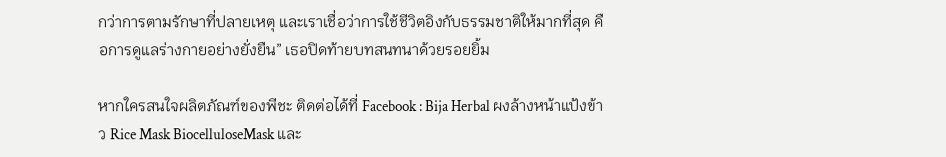กว่าการตามรักษาที่ปลายเหตุ และเราเชื่อว่าการใช้ชีวิตอิงกับธรรมชาติให้มากที่สุด คือการดูแลร่างกายอย่างยั่งยืน” เธอปิดท้ายบทสนทนาด้วยรอยยิ้ม

หากใครสนใจผลิตภัณฑ์ของพีชะ ติดต่อได้ที่ Facebook : Bija Herbal ผงล้างหน้าแป้งข้าว Rice Mask BiocelluloseMask และ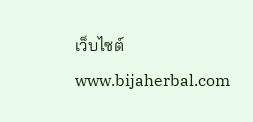เว็บไซต์ www.bijaherbal.com